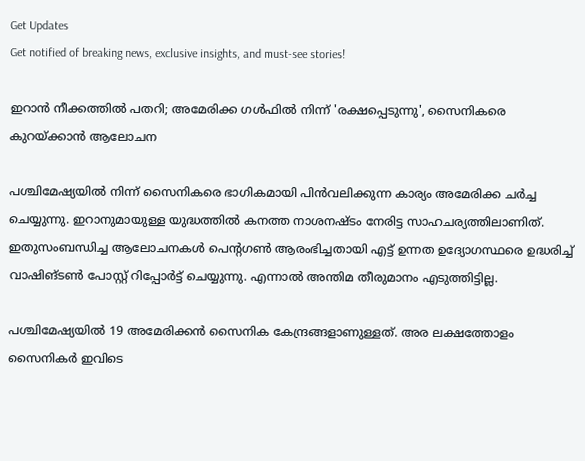Get Updates
Get notified of breaking news, exclusive insights, and must-see stories!

ഇറാന്‍ നീക്കത്തില്‍ പതറി; അമേരിക്ക ഗള്‍ഫില്‍ നിന്ന് 'രക്ഷപ്പെടുന്നു', സൈനികരെ കുറയ്ക്കാന്‍ ആലോചന

പശ്ചിമേഷ്യയില്‍ നിന്ന് സൈനികരെ ഭാഗികമായി പിന്‍വലിക്കുന്ന കാര്യം അമേരിക്ക ചര്‍ച്ച ചെയ്യുന്നു. ഇറാനുമായുള്ള യുദ്ധത്തില്‍ കനത്ത നാശനഷ്ടം നേരിട്ട സാഹചര്യത്തിലാണിത്. ഇതുസംബന്ധിച്ച ആലോചനകള്‍ പെന്റഗണ്‍ ആരംഭിച്ചതായി എട്ട് ഉന്നത ഉദ്യോഗസ്ഥരെ ഉദ്ധരിച്ച് വാഷിങ്ടണ്‍ പോസ്റ്റ് റിപ്പോര്‍ട്ട് ചെയ്യുന്നു. എന്നാല്‍ അന്തിമ തീരുമാനം എടുത്തിട്ടില്ല.

പശ്ചിമേഷ്യയില്‍ 19 അമേരിക്കന്‍ സൈനിക കേന്ദ്രങ്ങളാണുള്ളത്. അര ലക്ഷത്തോളം സൈനികര്‍ ഇവിടെ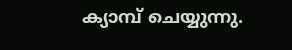ക്യാമ്പ് ചെയ്യുന്നു.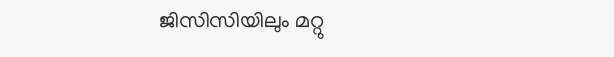ജിസിസിയിലും മറ്റു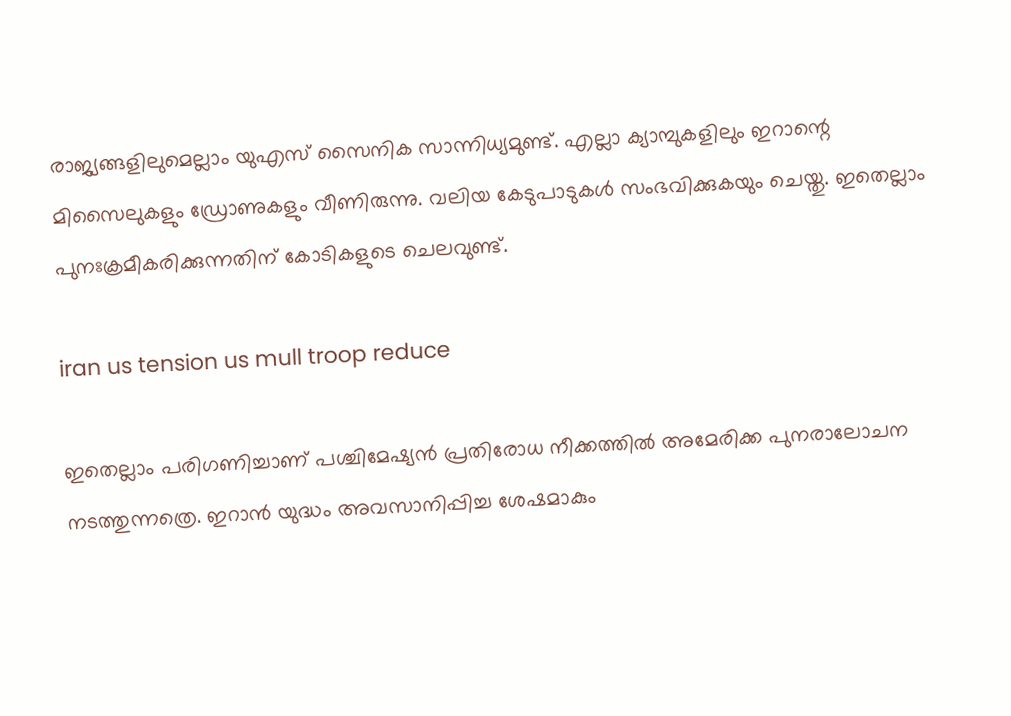രാജ്യങ്ങളിലുമെല്ലാം യുഎസ് സൈനിക സാന്നിധ്യമുണ്ട്. എല്ലാ ക്യാമ്പുകളിലും ഇറാന്റെ മിസൈലുകളും ഡ്രോണുകളും വീണിരുന്നു. വലിയ കേടുപാടുകള്‍ സംഭവിക്കുകയും ചെയ്തു. ഇതെല്ലാം പുനഃക്രമീകരിക്കുന്നതിന് കോടികളുടെ ചെലവുണ്ട്.

iran us tension us mull troop reduce

ഇതെല്ലാം പരിഗണിച്ചാണ് പശ്ചിമേഷ്യന്‍ പ്രതിരോധ നീക്കത്തില്‍ അമേരിക്ക പുനരാലോചന നടത്തുന്നത്രെ. ഇറാന്‍ യുദ്ധം അവസാനിപ്പിച്ച ശേഷമാകും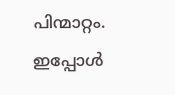പിന്മാറ്റം. ഇപ്പോള്‍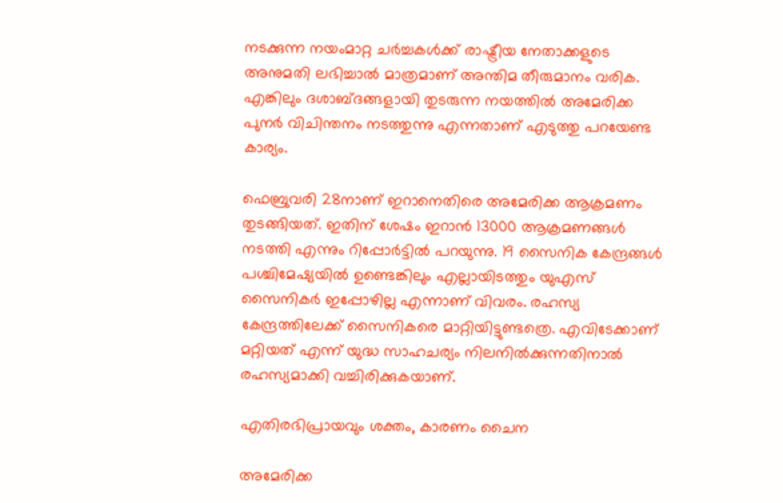നടക്കുന്ന നയംമാറ്റ ചര്‍ച്ചകള്‍ക്ക് രാഷ്ട്രീയ നേതാക്കളുടെ അനുമതി ലഭിച്ചാല്‍ മാത്രമാണ് അന്തിമ തീരുമാനം വരിക. എങ്കിലും ദശാബ്ദങ്ങളായി തുടരുന്ന നയത്തില്‍ അമേരിക്ക പുനര്‍ വിചിന്തനം നടത്തുന്നു എന്നതാണ് എടുത്തു പറയേണ്ട കാര്യം.

ഫെബ്രുവരി 28നാണ് ഇറാനെതിരെ അമേരിക്ക ആക്രമണം തുടങ്ങിയത്. ഇതിന് ശേഷം ഇറാന്‍ 13000 ആക്രമണങ്ങള്‍ നടത്തി എന്നും റിപ്പോര്‍ട്ടില്‍ പറയുന്നു. 19 സൈനിക കേന്ദ്രങ്ങള്‍ പശ്ചിമേഷ്യയില്‍ ഉണ്ടെങ്കിലും എല്ലായിടത്തും യുഎസ് സൈനികര്‍ ഇപ്പോഴില്ല എന്നാണ് വിവരം. രഹസ്യ കേന്ദ്രത്തിലേക്ക് സൈനികരെ മാറ്റിയിട്ടുണ്ടത്രെ. എവിടേക്കാണ് മറ്റിയത് എന്ന് യുദ്ധ സാഹചര്യം നിലനില്‍ക്കുന്നതിനാല്‍ രഹസ്യമാക്കി വച്ചിരിക്കുകയാണ്.

എതിരഭിപ്രായവും ശക്തം, കാരണം ചൈന

അമേരിക്ക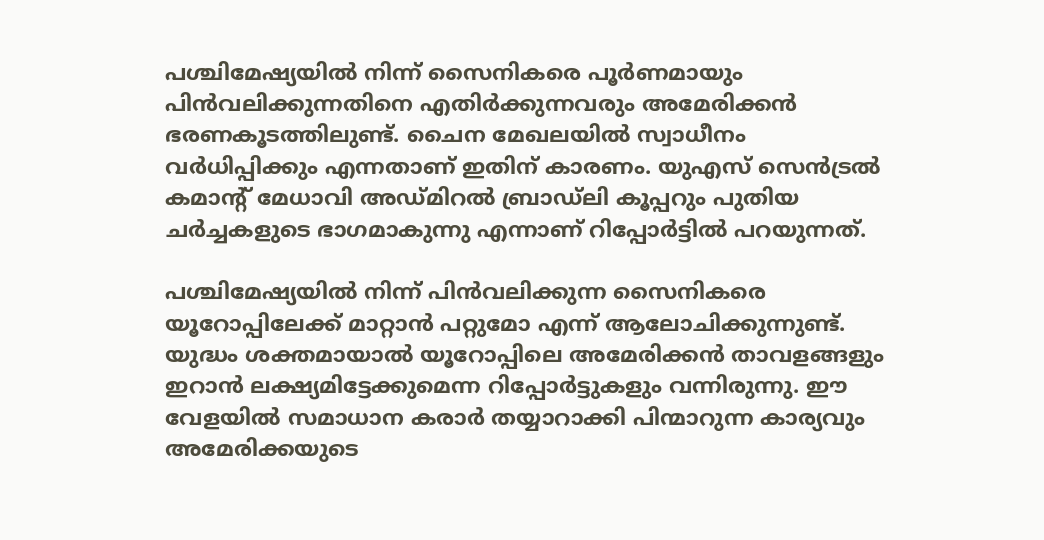പശ്ചിമേഷ്യയില്‍ നിന്ന് സൈനികരെ പൂര്‍ണമായും പിന്‍വലിക്കുന്നതിനെ എതിര്‍ക്കുന്നവരും അമേരിക്കന്‍ ഭരണകൂടത്തിലുണ്ട്. ചൈന മേഖലയില്‍ സ്വാധീനം വര്‍ധിപ്പിക്കും എന്നതാണ് ഇതിന് കാരണം. യുഎസ് സെന്‍ട്രല്‍ കമാന്റ് മേധാവി അഡ്മിറല്‍ ബ്രാഡ്‌ലി കൂപ്പറും പുതിയ ചര്‍ച്ചകളുടെ ഭാഗമാകുന്നു എന്നാണ് റിപ്പോര്‍ട്ടില്‍ പറയുന്നത്.

പശ്ചിമേഷ്യയില്‍ നിന്ന് പിന്‍വലിക്കുന്ന സൈനികരെ യൂറോപ്പിലേക്ക് മാറ്റാന്‍ പറ്റുമോ എന്ന് ആലോചിക്കുന്നുണ്ട്. യുദ്ധം ശക്തമായാല്‍ യൂറോപ്പിലെ അമേരിക്കന്‍ താവളങ്ങളും ഇറാന്‍ ലക്ഷ്യമിട്ടേക്കുമെന്ന റിപ്പോര്‍ട്ടുകളും വന്നിരുന്നു. ഈ വേളയില്‍ സമാധാന കരാര്‍ തയ്യാറാക്കി പിന്മാറുന്ന കാര്യവും അമേരിക്കയുടെ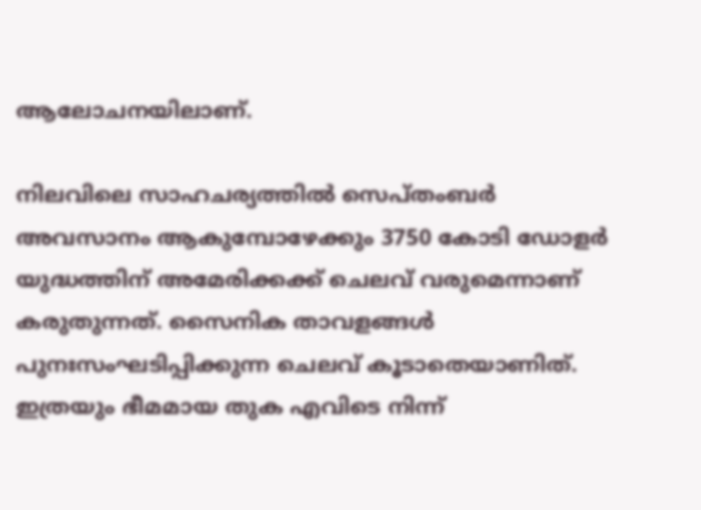ആലോചനയിലാണ്.

നിലവിലെ സാഹചര്യത്തില്‍ സെപ്തംബര്‍ അവസാനം ആകുമ്പോഴേക്കും 3750 കോടി ഡോളര്‍ യുദ്ധത്തിന് അമേരിക്കക്ക് ചെലവ് വരുമെന്നാണ് കരുതുന്നത്. സൈനിക താവളങ്ങള്‍ പുനഃസംഘടിപ്പിക്കുന്ന ചെലവ് കൂടാതെയാണിത്. ഇത്രയും ഭീമമായ തുക എവിടെ നിന്ന്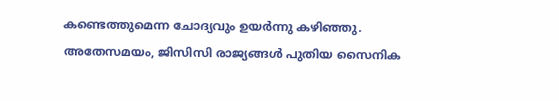കണ്ടെത്തുമെന്ന ചോദ്യവും ഉയര്‍ന്നു കഴിഞ്ഞു. അതേസമയം, ജിസിസി രാജ്യങ്ങള്‍ പുതിയ സൈനിക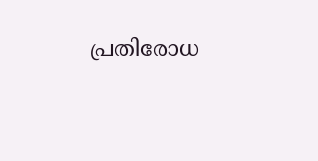പ്രതിരോധ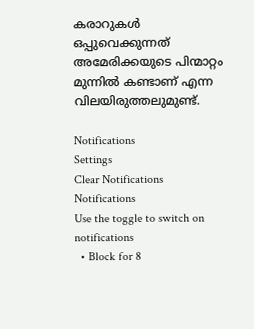കരാറുകള്‍ ഒപ്പുവെക്കുന്നത് അമേരിക്കയുടെ പിന്മാറ്റം മുന്നില്‍ കണ്ടാണ് എന്ന വിലയിരുത്തലുമുണ്ട്.

Notifications
Settings
Clear Notifications
Notifications
Use the toggle to switch on notifications
  • Block for 8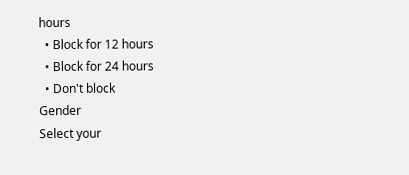hours
  • Block for 12 hours
  • Block for 24 hours
  • Don't block
Gender
Select your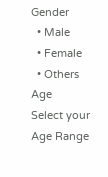Gender
  • Male
  • Female
  • Others
Age
Select your Age Range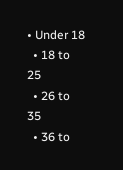• Under 18
  • 18 to 25
  • 26 to 35
  • 36 to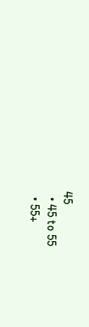45
  • 45 to 55
  • 55+